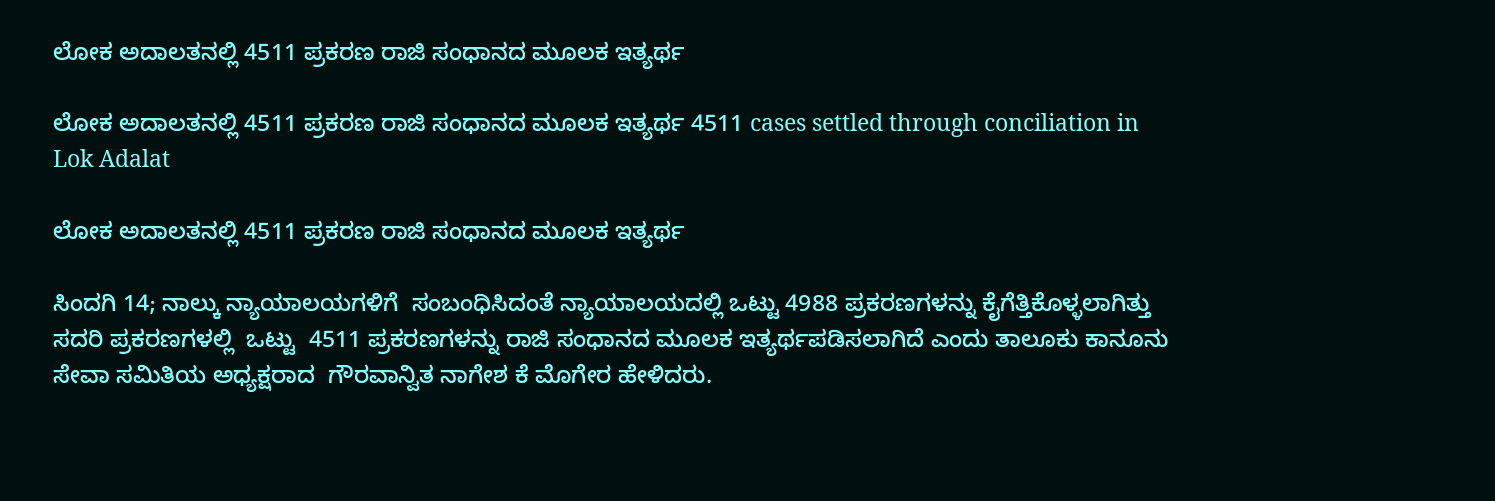ಲೋಕ ಅದಾಲತನಲ್ಲಿ 4511 ಪ್ರಕರಣ ರಾಜಿ ಸಂಧಾನದ ಮೂಲಕ ಇತ್ಯರ್ಥ

ಲೋಕ ಅದಾಲತನಲ್ಲಿ 4511 ಪ್ರಕರಣ ರಾಜಿ ಸಂಧಾನದ ಮೂಲಕ ಇತ್ಯರ್ಥ 4511 cases settled through conciliation in Lok Adalat

ಲೋಕ ಅದಾಲತನಲ್ಲಿ 4511 ಪ್ರಕರಣ ರಾಜಿ ಸಂಧಾನದ ಮೂಲಕ ಇತ್ಯರ್ಥ

ಸಿಂದಗಿ 14; ನಾಲ್ಕು ನ್ಯಾಯಾಲಯಗಳಿಗೆ  ಸಂಬಂಧಿಸಿದಂತೆ ನ್ಯಾಯಾಲಯದಲ್ಲಿ ಒಟ್ಟು 4988 ಪ್ರಕರಣಗಳನ್ನು ಕೈಗೆತ್ತಿಕೊಳ್ಳಲಾಗಿತ್ತು ಸದರಿ ಪ್ರಕರಣಗಳಲ್ಲಿ  ಒಟ್ಟು  4511 ಪ್ರಕರಣಗಳನ್ನು ರಾಜಿ ಸಂಧಾನದ ಮೂಲಕ ಇತ್ಯರ್ಥಪಡಿಸಲಾಗಿದೆ ಎಂದು ತಾಲೂಕು ಕಾನೂನು ಸೇವಾ ಸಮಿತಿಯ ಅಧ್ಯಕ್ಷರಾದ  ಗೌರವಾನ್ವಿತ ನಾಗೇಶ ಕೆ ಮೊಗೇರ ಹೇಳಿದರು.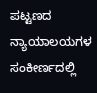ಪಟ್ಟಣದ ನ್ಯಾಯಾಲಯಗಳ  ಸಂಕೀರ್ಣದಲ್ಲಿ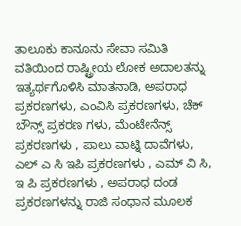ತಾಲೂಕು ಕಾನೂನು ಸೇವಾ ಸಮಿತಿ ವತಿಯಿಂದ ರಾಷ್ಟ್ರೀಯ ಲೋಕ ಅದಾಲತನ್ನು ಇತ್ಯರ್ಥಗೊಳಿಸಿ ಮಾತನಾಡಿ, ಅಪರಾಧ ಪ್ರಕರಣಗಳು, ಎಂವಿಸಿ ಪ್ರಕರಣಗಳು, ಚೆಕ್ ಬೌನ್ಸ್‌ ಪ್ರಕರಣ ಗಳು, ಮೆಂಟೇನೆನ್ಸ್‌ ಪ್ರಕರಣಗಳು , ಪಾಲು ವಾಟ್ನಿ ದಾವೆಗಳು, ಎಲ್ ಎ ಸಿ ಇಪಿ ಪ್ರಕರಣಗಳು , ಎಮ್ ವಿ ಸಿ, ಇ ಪಿ ಪ್ರಕರಣಗಳು , ಅಪರಾಧ ದಂಡ ಪ್ರಕರಣಗಳನ್ನು ರಾಜಿ ಸಂಧಾನ ಮೂಲಕ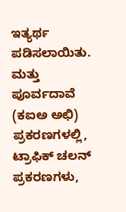ಇತ್ಯರ್ಥ ಪಡಿಸಲಾಯಿತು. ಮತ್ತು ಪೂರ್ವದಾವೆ (ಕಐಅ ಅಛಿ) ಪ್ರಕರಣಗಳಲ್ಲಿ, ಟ್ರಾಫಿಕ್ ಚಲನ್ ಪ್ರಕರಣಗಳು,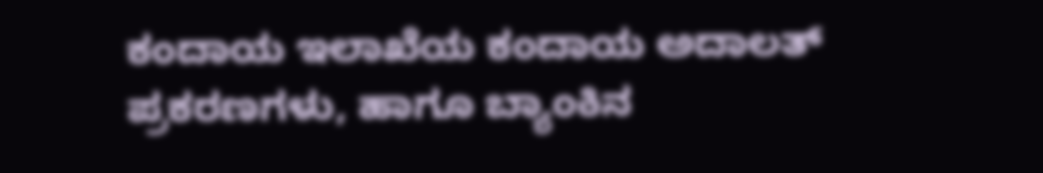ಕಂದಾಯ ಇಲಾಖೆಯ ಕಂದಾಯ ಅದಾಲತ್ ಪ್ರಕರಣಗಳು, ಹಾಗೂ ಬ್ಯಾಂಕಿನ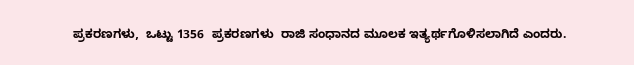ಪ್ರಕರಣಗಳು,  ಒಟ್ಟು 1356  ಪ್ರಕರಣಗಳು  ರಾಜಿ ಸಂಧಾನದ ಮೂಲಕ ಇತ್ಯರ್ಥಗೊಳಿಸಲಾಗಿದೆ ಎಂದರು.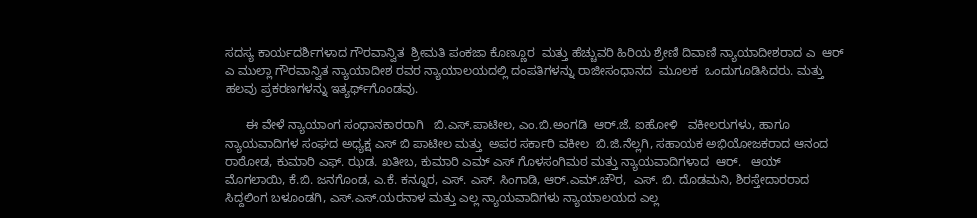ಸದಸ್ಯ ಕಾರ್ಯದರ್ಶಿಗಳಾದ ಗೌರವಾನ್ವಿತ  ಶ್ರೀಮತಿ ಪಂಕಜಾ ಕೊಣ್ಣೂರ  ಮತ್ತು ಹೆಚ್ಚುವರಿ ಹಿರಿಯ ಶ್ರೇಣಿ ದಿವಾಣಿ ನ್ಯಾಯಾದೀಶರಾದ ಎ  ಆರ್ ಎ ಮುಲ್ಲಾ ಗೌರವಾನ್ವಿತ ನ್ಯಾಯಾದೀಶ ರವರ ನ್ಯಾಯಾಲಯದಲ್ಲಿ ದಂಪತಿಗಳನ್ನು ರಾಜೀಸಂಧಾನದ  ಮೂಲಕ  ಒಂದುಗೂಡಿಸಿದರು. ಮತ್ತು ಹಲವು ಪ್ರಕರಣಗಳನ್ನು ಇತ್ಯರ್ಥ್‌ಗೊಂಡವು.

      ಈ ವೇಳೆ ನ್ಯಾಯಾಂಗ ಸಂಧಾನಕಾರರಾಗಿ   ಬಿ.ಎಸ್‌.ಪಾಟೀಲ, ಎಂ.ಬಿ.ಅಂಗಡಿ  ಆರ್‌.ಜೆ. ಐಹೋಳಿ   ವಕೀಲರುಗಳು, ಹಾಗೂ ನ್ಯಾಯವಾದಿಗಳ ಸಂಘದ ಅಧ್ಯಕ್ಷ ಎಸ್ ಬಿ ಪಾಟೀಲ ಮತ್ತು  ಅಪರ ಸರ್ಕಾರಿ ವಕೀಲ  ಬಿ.ಜಿ.ನೆಲ್ಲಗಿ, ಸಹಾಯಕ ಅಭಿಯೋಜಕರಾದ ಆನಂದ ರಾಠೋಡ, ಕುಮಾರಿ ಎಫ್‌. ಝಡ. ಖತೀಬ, ಕುಮಾರಿ ಎಮ್ ಎಸ್ ಗೊಳಸಂಗಿಮಠ ಮತ್ತು ನ್ಯಾಯವಾದಿಗಳಾದ  ಆರ್‌.   ಆಯ್  ಮೊಗಲಾಯಿ, ಕೆ.ಬಿ. ಜನಗೊಂಡ, ಎ.ಕೆ. ಕನ್ನೂರ, ಎಸ್‌. ಎಸ್‌. ಸಿಂಗಾಡಿ, ಆರ್‌.ಎಮ್‌.ಚೌರ,  ಎಸ್‌. ಬಿ. ದೊಡಮನಿ, ಶಿರಸ್ತೇದಾರರಾದ ಸಿದ್ದಲಿಂಗ ಬಳೂಂಡಗಿ, ಎಸ್‌.ಎಸ್‌.ಯರನಾಳ ಮತ್ತು ಎಲ್ಲ ನ್ಯಾಯವಾದಿಗಳು ನ್ಯಾಯಾಲಯದ ಎಲ್ಲ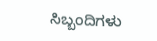ಸಿಬ್ಬಂದಿಗಳು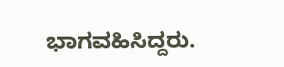ಭಾಗವಹಿಸಿದ್ದರು.